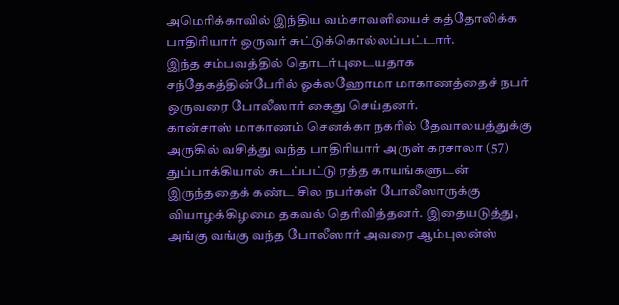அமெரிக்காவில் இந்திய வம்சாவளியைச் கத்தோலிக்க பாதிரியார் ஒருவர் சுட்டுக்கொல்லப்பட்டார்.
இந்த சம்பவத்தில் தொடர்புடையதாக சந்தேகத்தின்பேரில் ஓக்லஹோமா மாகாணத்தைச் நபர் ஒருவரை போலீஸார் கைது செய்தனர்.
கான்சாஸ் மாகாணம் செனக்கா நகரில் தேவாலயத்துக்கு அருகில் வசித்து வந்த பாதிரியார் அருள் கரசாலா (57) துப்பாக்கியால் சுடப்பட்டு ரத்த காயங்களுடன் இருந்ததைக் கண்ட சில நபர்கள் போலீஸாருக்கு வியாழக்கிழமை தகவல் தெரிவித்தனர். இதையடுத்து, அங்கு வங்கு வந்த போலீஸார் அவரை ஆம்புலன்ஸ்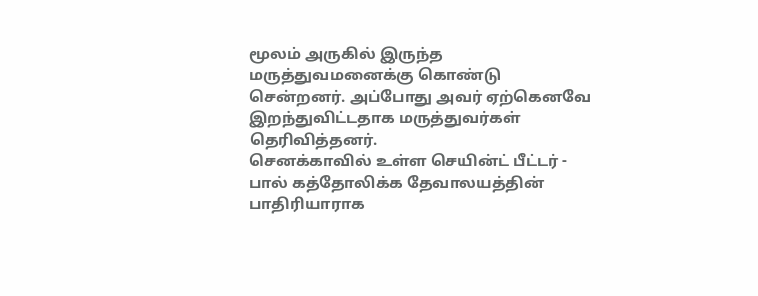மூலம் அருகில் இருந்த மருத்துவமனைக்கு கொண்டு சென்றனர். அப்போது அவர் ஏற்கெனவே இறந்துவிட்டதாக மருத்துவர்கள் தெரிவித்தனர்.
செனக்காவில் உள்ள செயின்ட் பீட்டர் - பால் கத்தோலிக்க தேவாலயத்தின் பாதிரியாராக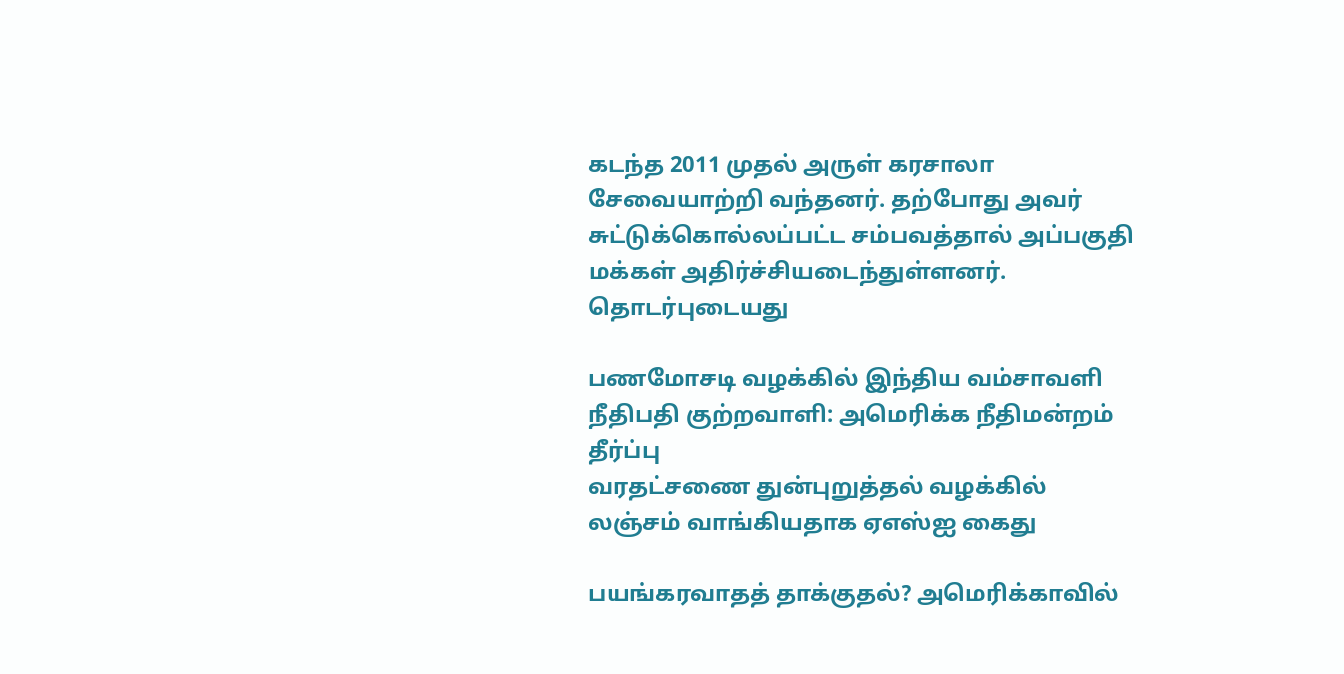கடந்த 2011 முதல் அருள் கரசாலா சேவையாற்றி வந்தனர். தற்போது அவர் சுட்டுக்கொல்லப்பட்ட சம்பவத்தால் அப்பகுதி மக்கள் அதிர்ச்சியடைந்துள்ளனர்.
தொடர்புடையது

பணமோசடி வழக்கில் இந்திய வம்சாவளி நீதிபதி குற்றவாளி: அமெரிக்க நீதிமன்றம் தீர்ப்பு
வரதட்சணை துன்புறுத்தல் வழக்கில் லஞ்சம் வாங்கியதாக ஏஎஸ்ஐ கைது

பயங்கரவாதத் தாக்குதல்? அமெரிக்காவில்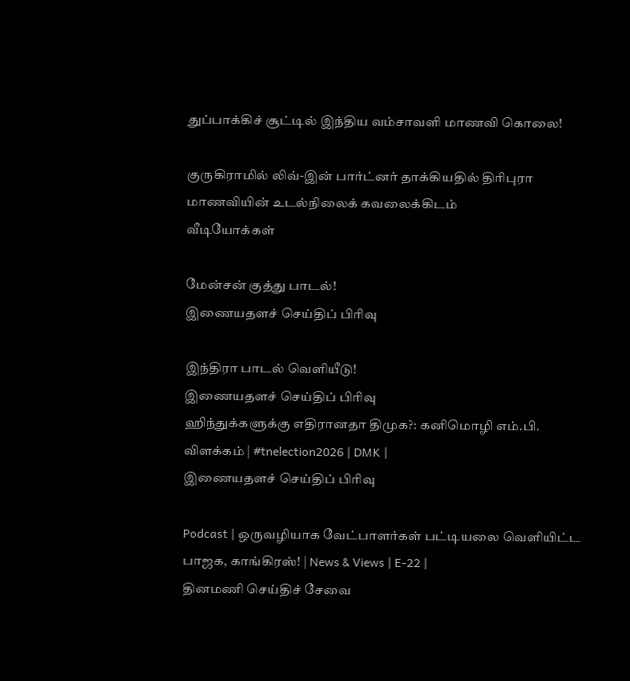துப்பாக்கிச் சூட்டில் இந்திய வம்சாவளி மாணவி கொலை!

குருகிராமில் லிவ்-இன் பார்ட்னர் தாக்கியதில் திரிபுரா மாணவியின் உடல்நிலைக் கவலைக்கிடம்
வீடியோக்கள்

மேன்சன் குத்து பாடல்!
இணையதளச் செய்திப் பிரிவு

இந்திரா பாடல் வெளியீடு!
இணையதளச் செய்திப் பிரிவு
ஹிந்துக்களுக்கு எதிரானதா திமுக?: கனிமொழி எம்.பி. விளக்கம் | #tnelection2026 | DMK |
இணையதளச் செய்திப் பிரிவு

Podcast | ஒருவழியாக வேட்பாளர்கள் பட்டியலை வெளியிட்ட பாஜக, காங்கிரஸ்! | News & Views | E-22 |
தினமணி செய்திச் சேவை